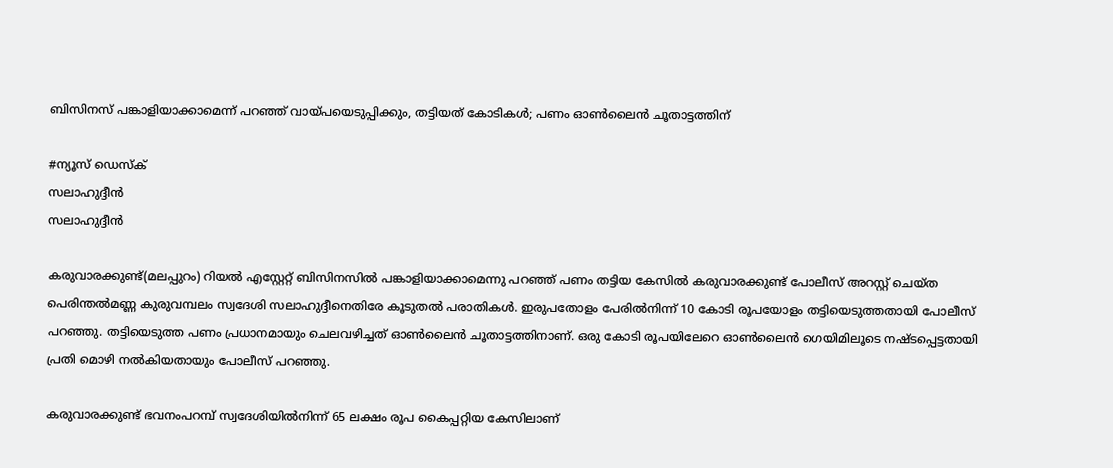ബിസിനസ് പങ്കാളിയാക്കാമെന്ന് പറഞ്ഞ് വായ്പയെടുപ്പിക്കും, തട്ടിയത് കോടികള്‍; പണം ഓണ്‍ലൈന്‍ ചൂതാട്ടത്തിന്

#ന്യൂസ് ഡെസ്‌ക്
സലാഹുദ്ദീൻ
സലാഹുദ്ദീൻ

കരുവാരക്കുണ്ട്(മലപ്പുറം) റിയല്‍ എസ്റ്റേറ്റ് ബിസിനസില്‍ പങ്കാളിയാക്കാമെന്നു പറഞ്ഞ് പണം തട്ടിയ കേസില്‍ കരുവാരക്കുണ്ട് പോലീസ് അറസ്റ്റ് ചെയ്ത പെരിന്തല്‍മണ്ണ കുരുവമ്പലം സ്വദേശി സലാഹുദ്ദീനെതിരേ കൂടുതല്‍ പരാതികള്‍. ഇരുപതോളം പേരില്‍നിന്ന് 10 കോടി രൂപയോളം തട്ടിയെടുത്തതായി പോലീസ് പറഞ്ഞു. തട്ടിയെടുത്ത പണം പ്രധാനമായും ചെലവഴിച്ചത് ഓണ്‍ലൈന്‍ ചൂതാട്ടത്തിനാണ്. ഒരു കോടി രൂപയിലേറെ ഓണ്‍ലൈന്‍ ഗെയിമിലൂടെ നഷ്ടപ്പെട്ടതായി പ്രതി മൊഴി നല്‍കിയതായും പോലീസ് പറഞ്ഞു.

കരുവാരക്കുണ്ട് ഭവനംപറമ്പ് സ്വദേശിയില്‍നിന്ന് 65 ലക്ഷം രൂപ കൈപ്പറ്റിയ കേസിലാണ്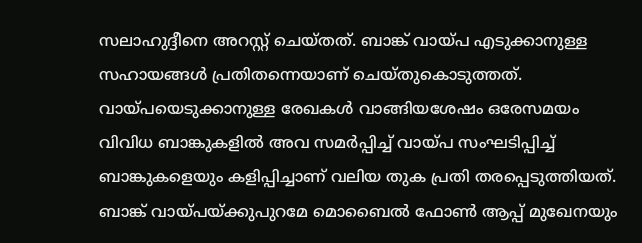സലാഹുദ്ദീനെ അറസ്റ്റ് ചെയ്തത്. ബാങ്ക് വായ്പ എടുക്കാനുള്ള സഹായങ്ങള്‍ പ്രതിതന്നെയാണ് ചെയ്തുകൊടുത്തത്. വായ്പയെടുക്കാനുള്ള രേഖകള്‍ വാങ്ങിയശേഷം ഒരേസമയം വിവിധ ബാങ്കുകളില്‍ അവ സമര്‍പ്പിച്ച് വായ്പ സംഘടിപ്പിച്ച് ബാങ്കുകളെയും കളിപ്പിച്ചാണ് വലിയ തുക പ്രതി തരപ്പെടുത്തിയത്. ബാങ്ക് വായ്പയ്ക്കുപുറമേ മൊബൈല്‍ ഫോണ്‍ ആപ്പ് മുഖേനയും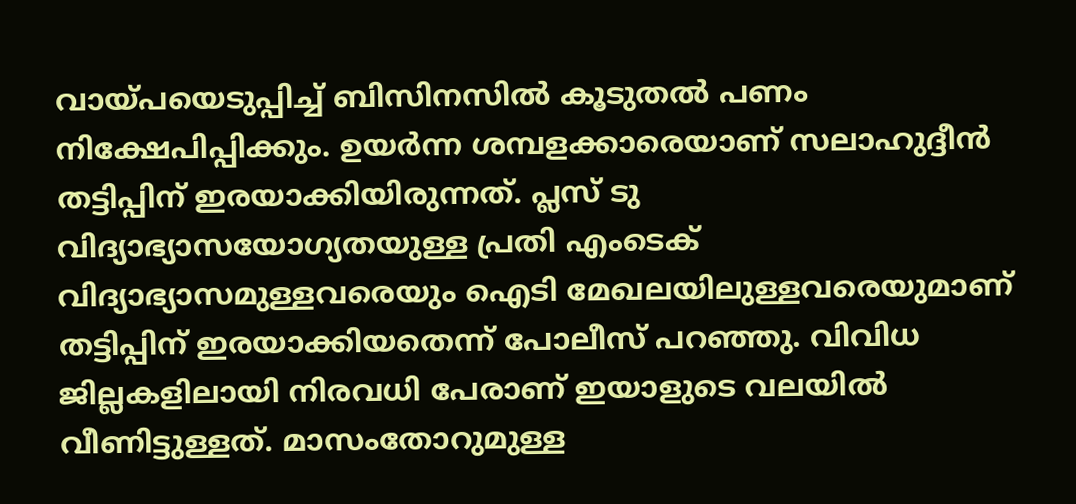വായ്പയെടുപ്പിച്ച് ബിസിനസില്‍ കൂടുതല്‍ പണം നിക്ഷേപിപ്പിക്കും. ഉയര്‍ന്ന ശമ്പളക്കാരെയാണ് സലാഹുദ്ദീന്‍ തട്ടിപ്പിന് ഇരയാക്കിയിരുന്നത്. പ്ലസ് ടു വിദ്യാഭ്യാസയോഗ്യതയുള്ള പ്രതി എംടെക് വിദ്യാഭ്യാസമുള്ളവരെയും ഐടി മേഖലയിലുള്ളവരെയുമാണ് തട്ടിപ്പിന് ഇരയാക്കിയതെന്ന് പോലീസ് പറഞ്ഞു. വിവിധ ജില്ലകളിലായി നിരവധി പേരാണ് ഇയാളുടെ വലയില്‍ വീണിട്ടുള്ളത്. മാസംതോറുമുള്ള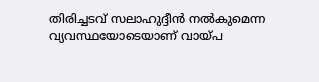തിരിച്ചടവ് സലാഹുദ്ദീന്‍ നല്‍കുമെന്ന വ്യവസ്ഥയോടെയാണ് വായ്പ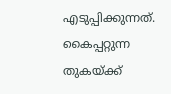എടുപ്പിക്കുന്നത്. കൈപ്പറ്റുന്ന തുകയ്ക്ക്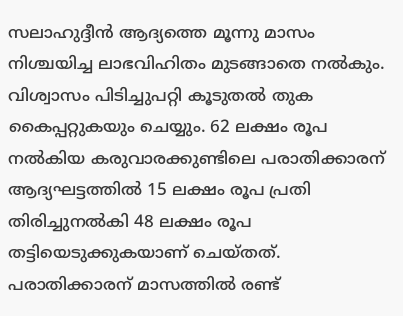സലാഹുദ്ദീന്‍ ആദ്യത്തെ മൂന്നു മാസം നിശ്ചയിച്ച ലാഭവിഹിതം മുടങ്ങാതെ നല്‍കും. വിശ്വാസം പിടിച്ചുപറ്റി കൂടുതല്‍ തുക കൈപ്പറ്റുകയും ചെയ്യും. 62 ലക്ഷം രൂപ നല്‍കിയ കരുവാരക്കുണ്ടിലെ പരാതിക്കാരന് ആദ്യഘട്ടത്തില്‍ 15 ലക്ഷം രൂപ പ്രതി തിരിച്ചുനല്‍കി 48 ലക്ഷം രൂപ തട്ടിയെടുക്കുകയാണ് ചെയ്തത്. പരാതിക്കാരന് മാസത്തില്‍ രണ്ട്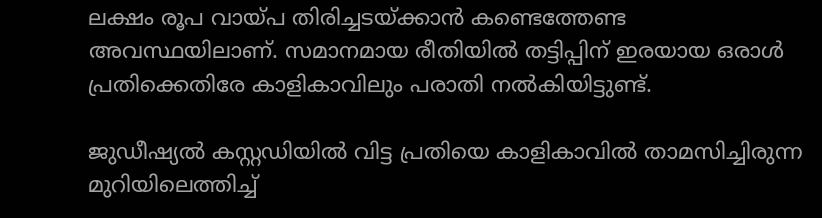ലക്ഷം രൂപ വായ്പ തിരിച്ചടയ്ക്കാന്‍ കണ്ടെത്തേണ്ട അവസ്ഥയിലാണ്. സമാനമായ രീതിയില്‍ തട്ടിപ്പിന് ഇരയായ ഒരാള്‍ പ്രതിക്കെതിരേ കാളികാവിലും പരാതി നല്‍കിയിട്ടുണ്ട്.

ജുഡീഷ്യല്‍ കസ്റ്റഡിയില്‍ വിട്ട പ്രതിയെ കാളികാവില്‍ താമസിച്ചിരുന്ന മുറിയിലെത്തിച്ച്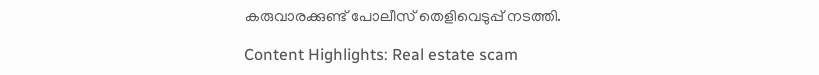കരുവാരക്കുണ്ട് പോലീസ് തെളിവെടുപ്പ് നടത്തി.

Content Highlights: Real estate scam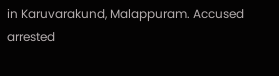in Karuvarakund, Malappuram. Accused arrested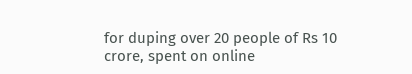for duping over 20 people of Rs 10 crore, spent on online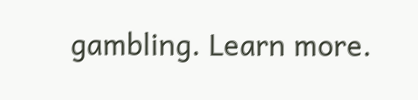gambling. Learn more.